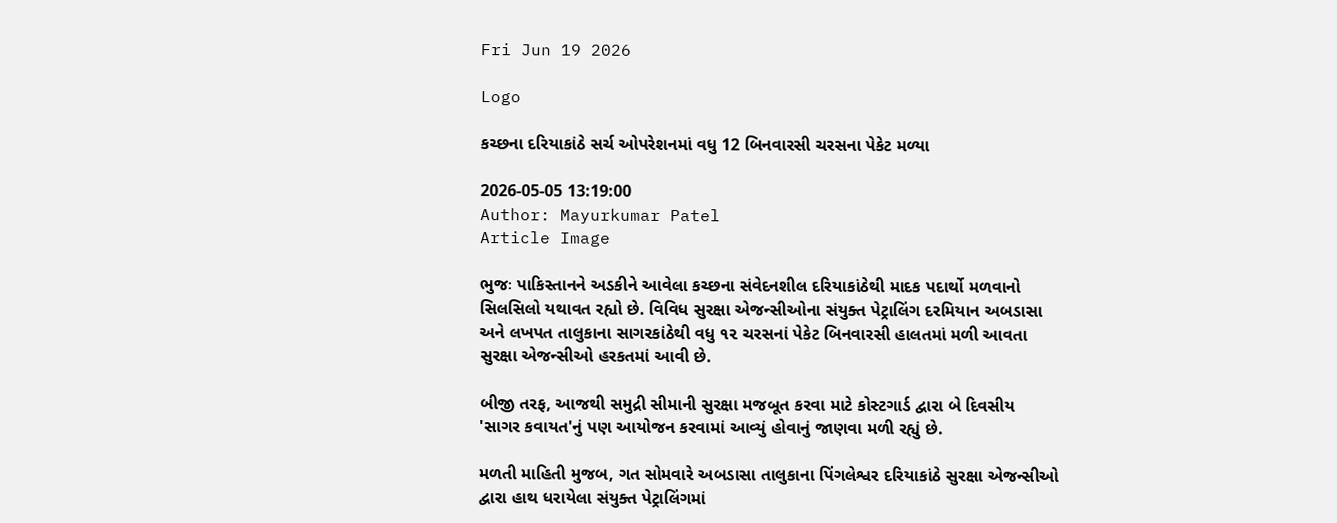Fri Jun 19 2026

Logo

કચ્છના દરિયાકાંઠે સર્ચ ઓપરેશનમાં વધુ 12 બિનવારસી ચરસના પેકેટ મળ્યા

2026-05-05 13:19:00
Author: Mayurkumar Patel
Article Image

ભુજઃ પાકિસ્તાનને અડકીને આવેલા કચ્છના સંવેદનશીલ દરિયાકાંઠેથી માદક પદાર્થો મળવાનો સિલસિલો યથાવત રહ્યો છે. વિવિધ સુરક્ષા એજન્સીઓના સંયુક્ત પેટ્રાલિંગ દરમિયાન અબડાસા અને લખપત તાલુકાના સાગરકાંઠેથી વધુ ૧૨ ચરસનાં પેકેટ બિનવારસી હાલતમાં મળી આવતા સુરક્ષા એજન્સીઓ હરકતમાં આવી છે.

બીજી તરફ, આજથી સમુદ્રી સીમાની સુરક્ષા મજબૂત કરવા માટે કોસ્ટગાર્ડ દ્વારા બે દિવસીય 'સાગર કવાયત'નું પણ આયોજન કરવામાં આવ્યું હોવાનું જાણવા મળી રહ્યું છે.

મળતી માહિતી મુજબ, ગત સોમવારે અબડાસા તાલુકાના પિંગલેશ્વર દરિયાકાંઠે સુરક્ષા એજન્સીઓ દ્વારા હાથ ધરાયેલા સંયુક્ત પેટ્રાલિંગમાં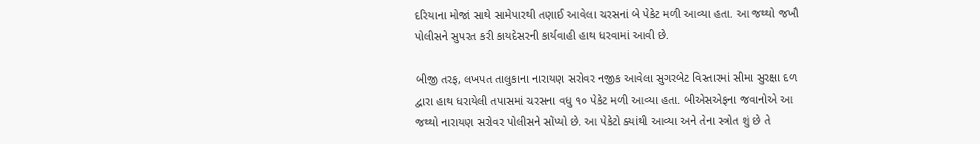દરિયાના મોજાં સાથે સામેપારથી તણાઈ આવેલા ચરસનાં બે પેકેટ મળી આવ્યા હતા. આ જથ્થો જખૌ પોલીસને સુપરત કરી કાયદેસરની કાર્યવાહી હાથ ધરવામાં આવી છે.

બીજી તરફ, લખપત તાલુકાના નારાયણ સરોવર નજીક આવેલા સુગરબેટ વિસ્તારમાં સીમા સુરક્ષા દળ દ્વારા હાથ ધરાયેલી તપાસમાં ચરસના વધુ ૧૦ પેકેટ મળી આવ્યા હતા. બીએસએફના જવાનોએ આ જથ્થો નારાયણ સરોવર પોલીસને સોંપ્યો છે. આ પેકેટો ક્યાંથી આવ્યા અને તેના સ્ત્રોત શું છે તે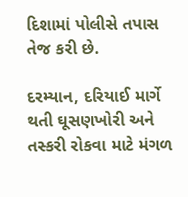દિશામાં પોલીસે તપાસ તેજ કરી છે.

દરમ્યાન, દરિયાઈ માર્ગે થતી ઘૂસણખોરી અને તસ્કરી રોકવા માટે મંગળ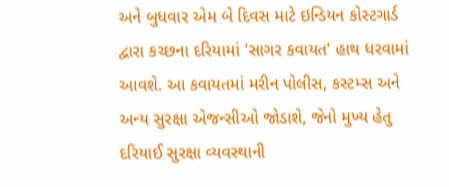અને બુધવાર એમ બે દિવસ માટે ઇન્ડિયન કોસ્ટગાર્ડ દ્વારા કચ્છના દરિયામાં 'સાગર કવાયત' હાથ ધરવામાં આવશે. આ કવાયતમાં મરીન પોલીસ, કસ્ટમ્સ અને અન્ય સુરક્ષા એજન્સીઓ જોડાશે, જેનો મુખ્ય હેતુ દરિયાઈ સુરક્ષા વ્યવસ્થાની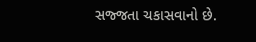સજ્જતા ચકાસવાનો છે.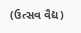(ઉત્સવ વૈદ્ય)